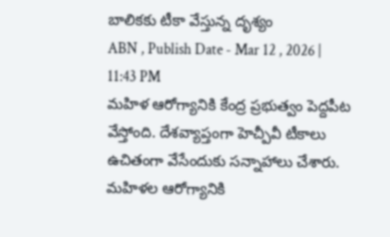బాలికకు టీకా వేస్తున్న దృశ్యం
ABN , Publish Date - Mar 12 , 2026 | 11:43 PM
మహిళ ఆరోగ్యానికి కేంద్ర ప్రభుత్వం పెద్దపీట వేస్తోంది. దేశవ్యాప్తంగా హెచ్పీవీ టీకాలు ఉచితంగా వేసేందుకు సన్నాహాలు చేశారు.
మహిళల ఆరోగ్యానికి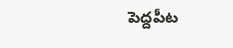పెద్దపీట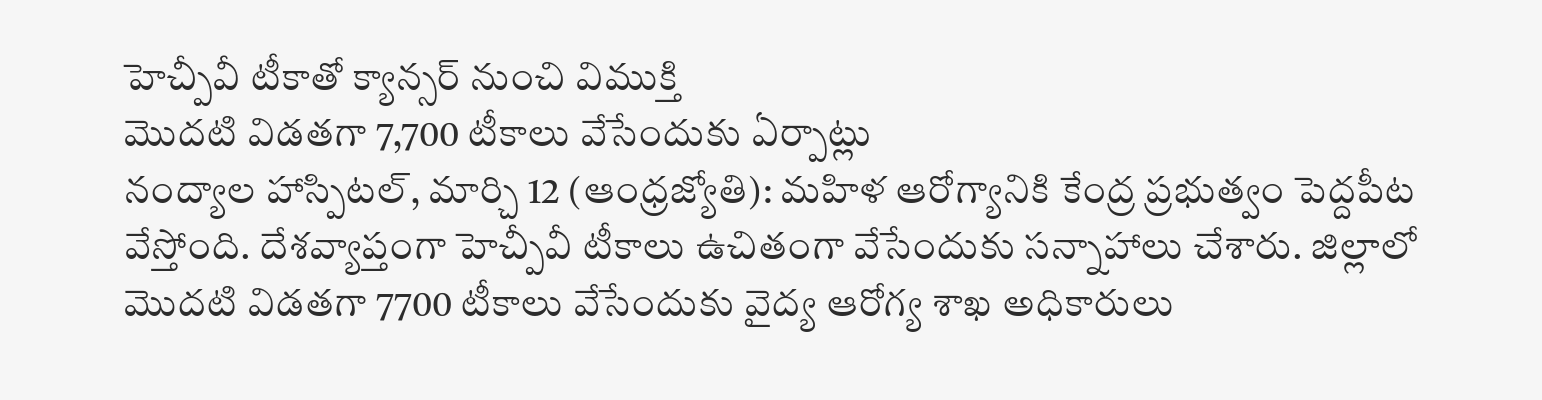హెచ్పీవీ టీకాతో క్యాన్సర్ నుంచి విముక్తి
మొదటి విడతగా 7,700 టీకాలు వేసేందుకు ఏర్పాట్లు
నంద్యాల హాస్పిటల్, మార్చి 12 (ఆంధ్రజ్యోతి): మహిళ ఆరోగ్యానికి కేంద్ర ప్రభుత్వం పెద్దపీట వేస్తోంది. దేశవ్యాప్తంగా హెచ్పీవీ టీకాలు ఉచితంగా వేసేందుకు సన్నాహాలు చేశారు. జిల్లాలో మొదటి విడతగా 7700 టీకాలు వేసేందుకు వైద్య ఆరోగ్య శాఖ అధికారులు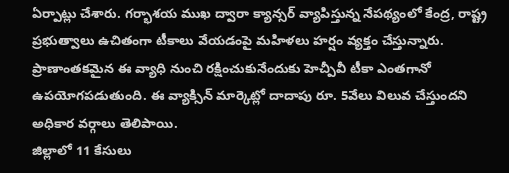ఏర్పాట్లు చేశారు. గర్భాశయ ముఖ ద్వారా క్యాన్సర్ వ్యాపిస్తున్న నేపథ్యంలో కేంద్ర, రాష్ట్ర ప్రభుత్వాలు ఉచితంగా టీకాలు వేయడంపై మహిళలు హర్షం వ్యక్తం చేస్తున్నారు. ప్రాణాంతకమైన ఈ వ్యాధి నుంచి రక్షించుకునేందుకు హెచ్పీవీ టీకా ఎంతగానో ఉపయోగపడుతుంది. ఈ వ్యాక్సిన్ మార్కెట్లో దాదాపు రూ. 5వేలు విలువ చేస్తుందని అధికార వర్గాలు తెలిపాయి.
జిల్లాలో 11 కేసులు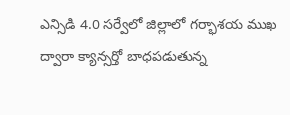ఎన్సిడి 4.0 సర్వేలో జిల్లాలో గర్భాశయ ముఖ ద్వారా క్యాన్సర్తో బాధపడుతున్న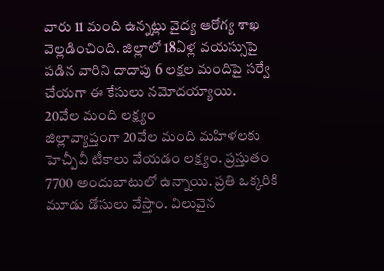వారు 11 మంది ఉన్నట్లు వైద్య ఆరోగ్య శాఖ వెల్లడించింది. జిల్లాలో 18ఏళ్ల వయస్సుపై పడిన వారిని దాదాపు 6 లక్షల మందిపై సర్వే చేయగా ఈ కేసులు నమోదయ్యాయి.
20వేల మంది లక్ష్యం
జిల్లావ్యాప్తంగా 20వేల మంది మహిళలకు హెచ్పీవీ టీకాలు వేయడం లక్ష్యం. ప్రస్తుతం 7700 అందుబాటులో ఉన్నాయి. ప్రతి ఒక్కరికి మూడు డోసులు వేస్తాం. విలువైన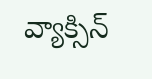వ్యాక్సిన్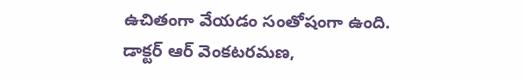ఉచితంగా వేయడం సంతోషంగా ఉంది.
డాక్టర్ ఆర్ వెంకటరమణ,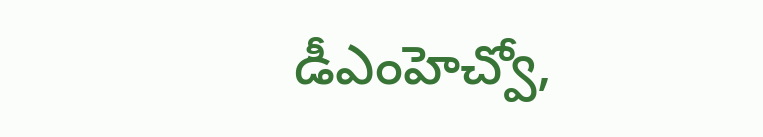డీఎంహెచ్వో,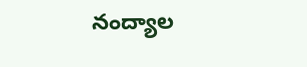నంద్యాల